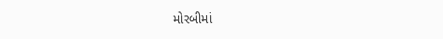મોરબીમાં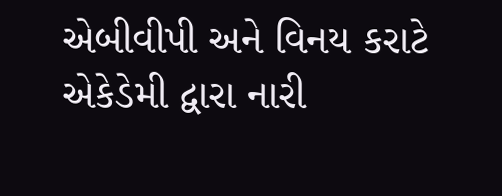એબીવીપી અને વિનય કરાટે એકેડેમી દ્વારા નારી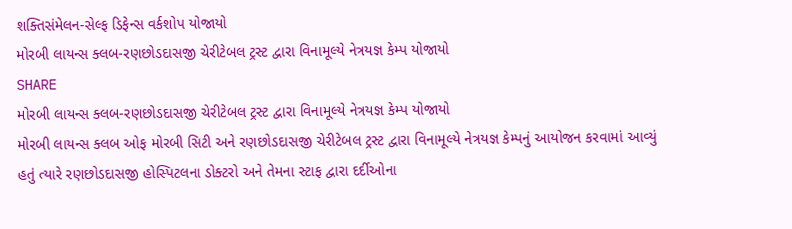શક્તિસંમેલન-સેલ્ફ ડિફેન્સ વર્કશોપ યોજાયો
મોરબી લાયન્સ ક્લબ-રણછોડદાસજી ચેરીટેબલ ટ્રસ્ટ દ્વારા વિનામૂલ્યે નેત્રયજ્ઞ કેમ્પ યોજાયો
SHARE
મોરબી લાયન્સ ક્લબ-રણછોડદાસજી ચેરીટેબલ ટ્રસ્ટ દ્વારા વિનામૂલ્યે નેત્રયજ્ઞ કેમ્પ યોજાયો
મોરબી લાયન્સ ક્લબ ઓફ મોરબી સિટી અને રણછોડદાસજી ચેરીટેબલ ટ્રસ્ટ દ્વારા વિનામૂલ્યે નેત્રયજ્ઞ કેમ્પનું આયોજન કરવામાં આવ્યું હતું ત્યારે રણછોડદાસજી હોસ્પિટલના ડોક્ટરો અને તેમના સ્ટાફ દ્વારા દર્દીઓના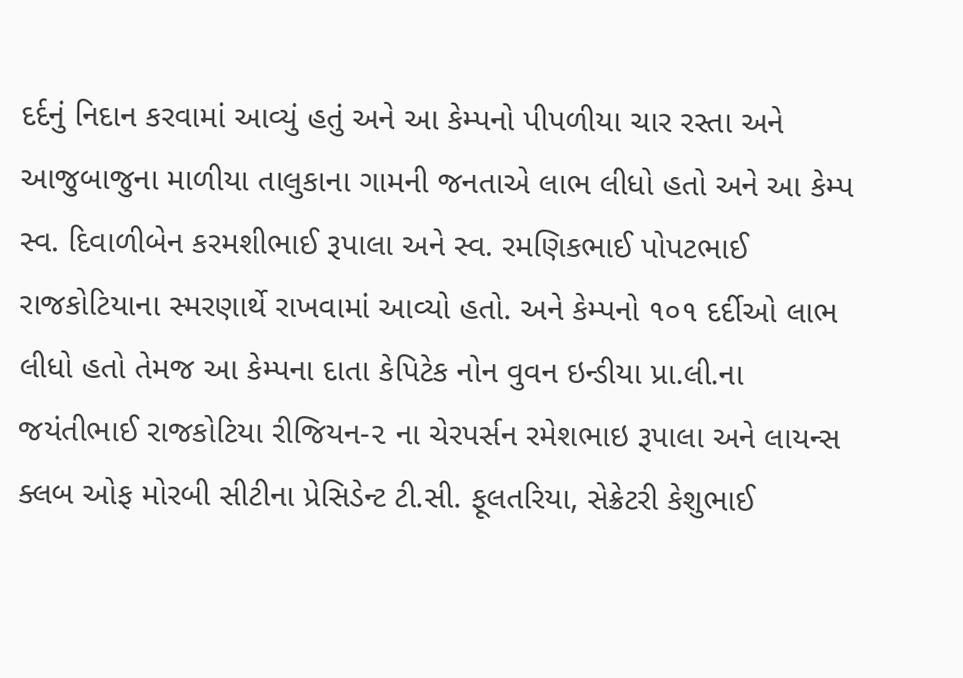દર્દનું નિદાન કરવામાં આવ્યું હતું અને આ કેમ્પનો પીપળીયા ચાર રસ્તા અને આજુબાજુના માળીયા તાલુકાના ગામની જનતાએ લાભ લીધો હતો અને આ કેમ્પ સ્વ. દિવાળીબેન કરમશીભાઈ રૂપાલા અને સ્વ. રમણિકભાઈ પોપટભાઈ રાજકોટિયાના સ્મરણાર્થે રાખવામાં આવ્યો હતો. અને કેમ્પનો ૧૦૧ દર્દીઓ લાભ લીધો હતો તેમજ આ કેમ્પના દાતા કેપિટેક નોન વુવન ઇન્ડીયા પ્રા.લી.ના જયંતીભાઈ રાજકોટિયા રીજિયન-૨ ના ચેરપર્સન રમેશભાઇ રૂપાલા અને લાયન્સ ક્લબ ઓફ મોરબી સીટીના પ્રેસિડેન્ટ ટી.સી. ફૂલતરિયા, સેક્રેટરી કેશુભાઈ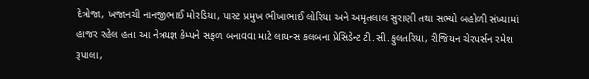દેત્રોજા, ખજાનચી નાનજીભાઈ મોરડિયા, પાસ્ટ પ્રમુખ ભીખાભાઈ લોરિયા અને અમૃતલાલ સુરાણી તથા સભ્યો બહોળી સંખ્યામાં હાજર રહેલ હતા આ નેત્રયજ્ઞ કેમ્પને સફળ બનાવવા માટે લાયન્સ કલબના પ્રેસિડેન્ટ ટી.સી.ફુલતરિયા, રીજિયન ચેરપર્સન રમેશ રૂપાલા,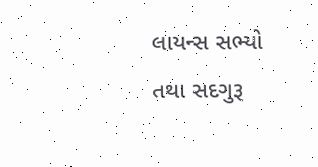લાયન્સ સભ્યો તથા સદગુરૂ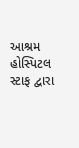આશ્રમ હોસ્પિટલ સ્ટાફ દ્વારા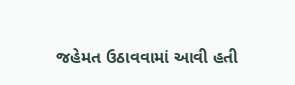જહેમત ઉઠાવવામાં આવી હતી